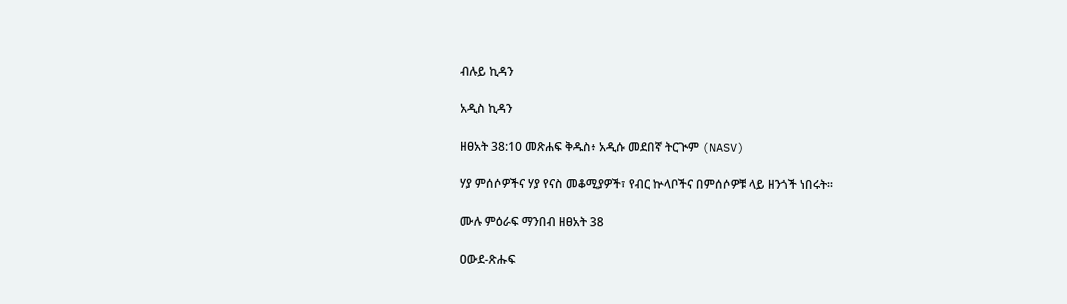ብሉይ ኪዳን

አዲስ ኪዳን

ዘፀአት 38:10 መጽሐፍ ቅዱስ፥ አዲሱ መደበኛ ትርጒም (NASV)

ሃያ ምሰሶዎችና ሃያ የናስ መቆሚያዎች፣ የብር ኵላቦችና በምሰሶዎቹ ላይ ዘንጎች ነበሩት።

ሙሉ ምዕራፍ ማንበብ ዘፀአት 38

ዐውደ-ጽሑፍ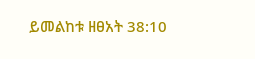ይመልከቱ ዘፀአት 38:10